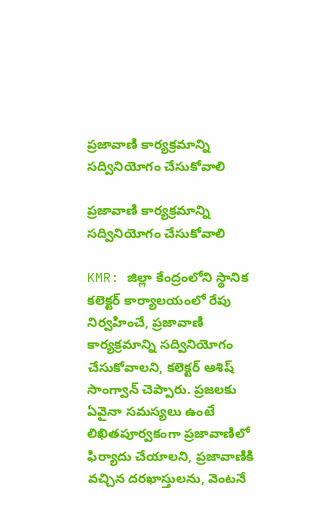ప్రజావాణి కార్యక్రమాన్ని సద్వినియోగం చేసుకోవాలి

ప్రజావాణి కార్యక్రమాన్ని సద్వినియోగం చేసుకోవాలి

KMR: జిల్లా కేంద్రంలోని స్థానిక కలెక్టర్ కార్యాలయంలో రేపు నిర్వహించే, ప్రజావాణి కార్యక్రమాన్ని సద్వినియోగం చేసుకోవాలని, కలెక్టర్ ఆశిష్ సాంగ్వాన్ చెప్పారు. ప్రజలకు ఏవైనా సమస్యలు ఉంటే లిఖితపూర్వకంగా ప్రజావాణిలో ఫిర్యాదు చేయాలని, ప్రజావాణికి వచ్చిన దరఖాస్తులను, వెంటనే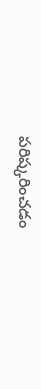పరిష్కరించడం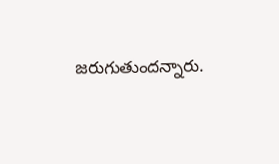జరుగుతుందన్నారు.